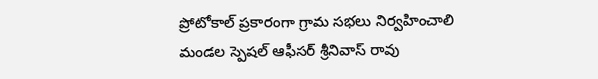ప్రోటోకాల్ ప్రకారంగా గ్రామ సభలు నిర్వహించాలి
మండల స్పెషల్ ఆఫీసర్ శ్రీనివాస్ రావు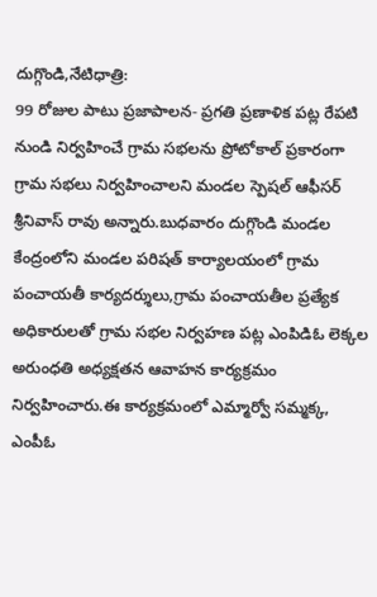దుగ్గొండి,నేటిధాత్రి:
99 రోజుల పాటు ప్రజాపాలన- ప్రగతి ప్రణాళిక పట్ల రేపటి నుండి నిర్వహించే గ్రామ సభలను ప్రోటోకాల్ ప్రకారంగా గ్రామ సభలు నిర్వహించాలని మండల స్పెషల్ ఆఫీసర్ శ్రీనివాస్ రావు అన్నారు.బుధవారం దుగ్గొండి మండల కేంద్రంలోని మండల పరిషత్ కార్యాలయంలో గ్రామ పంచాయతీ కార్యదర్శులు,గ్రామ పంచాయతీల ప్రత్యేక అధికారులతో గ్రామ సభల నిర్వహణ పట్ల ఎంపిడిఓ లెక్కల అరుంధతి అధ్యక్షతన ఆవాహన కార్యక్రమం నిర్వహించారు.ఈ కార్యక్రమంలో ఎమ్మార్వో సమ్మక్క, ఎంపీఓ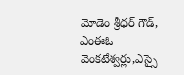మోడెం శ్రీధర్ గౌడ్, ఎంఈఓ వెంకటేశ్వర్లు,ఎస్సై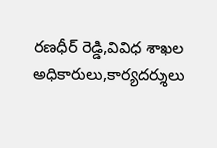రణధీర్ రెడ్డి,వివిధ శాఖల అధికారులు,కార్యదర్శులు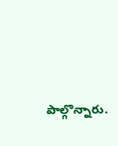పాల్గొన్నారు.